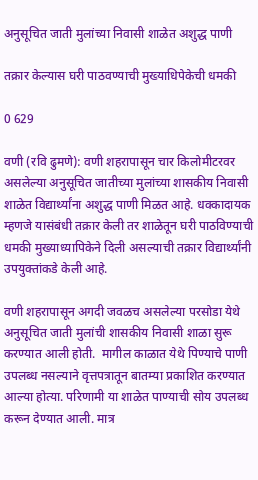अनुसूचित जाती मुलांच्या निवासी शाळेत अशुद्ध पाणी

तक्रार केल्यास घरी पाठवण्याची मुख्याधिपेकेची धमकी

0 629

वणी (रवि ढुमणे): वणी शहरापासून चार किलोमीटरवर असलेल्या अनुसूचित जातीच्या मुलांच्या शासकीय निवासी शाळेत विद्यार्थ्यांना अशुद्ध पाणी मिळत आहे. धक्कादायक म्हणजे यासंबंधी तक्रार केली तर शाळेतून घरी पाठविण्याची धमकी मुख्याध्यापिकेने दिली असल्याची तक्रार विद्यार्थ्यांनी उपयुक्तांकडे केली आहे.

वणी शहरापासून अगदी जवळच असलेल्या परसोडा येथे अनुसूचित जाती मुलांची शासकीय निवासी शाळा सुरू करण्यात आली होती.  मागील काळात येथे पिण्याचे पाणी उपलब्ध नसल्याने वृत्तपत्रातून बातम्या प्रकाशित करण्यात आल्या होत्या. परिणामी या शाळेत पाण्याची सोय उपलब्ध करून देण्यात आली. मात्र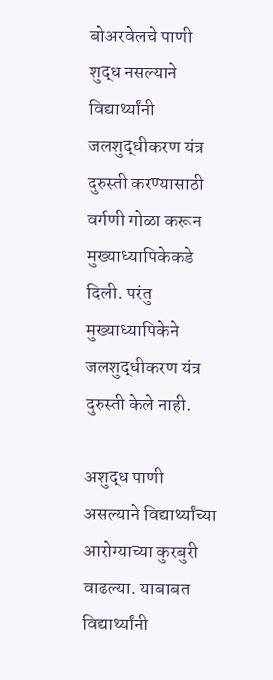बोअरवेलचे पाणी शुद्ध नसल्याने विद्यार्थ्यांनी जलशुद्धीकरण यंत्र दुरुस्ती करण्यासाठी वर्गणी गोळा करून मुख्याध्यापिकेकडे दिली. परंतु मुख्याध्यापिकेने जलशुद्धीकरण यंत्र दुरुस्ती केले नाही.

अशुद्ध पाणी असल्याने विद्यार्थ्यांच्या आरोग्याच्या कुरबुरी वाढल्या. याबाबत विद्यार्थ्यांनी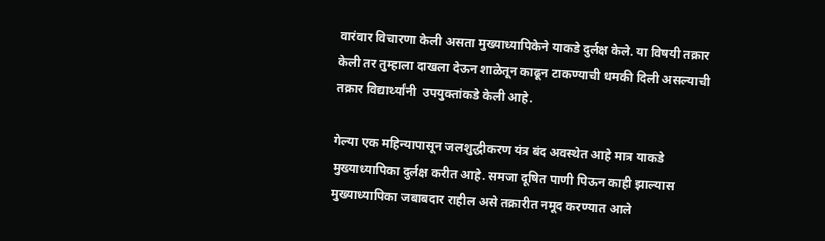वारंवार विचारणा केली असता मुख्याध्यापिकेने याकडे दुर्लक्ष केले. या विषयी तक्रार केली तर तुम्हाला दाखला देऊन शाळेतून काढून टाकण्याची धमकी दिली असल्याची तक्रार विद्यार्थ्यांनी  उपयुक्तांकडे केली आहे.

गेल्या एक महिन्यापासून जलशुद्धीकरण यंत्र बंद अवस्थेत आहे मात्र याकडे मुख्याध्यापिका दुर्लक्ष करीत आहे. समजा दूषित पाणी पिऊन काही झाल्यास मुख्याध्यापिका जबाबदार राहील असे तक्रारीत नमूद करण्यात आले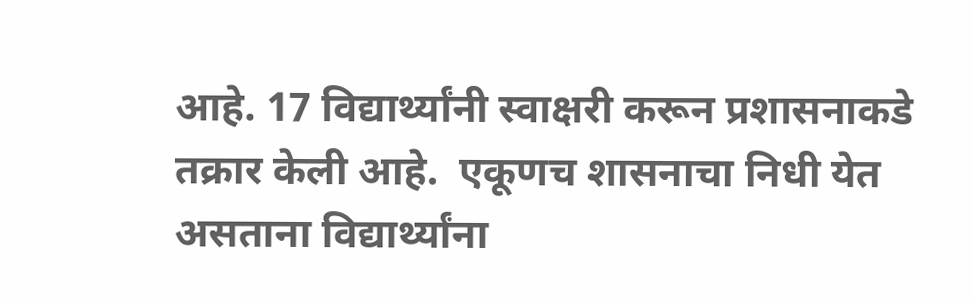आहे. 17 विद्यार्थ्यांनी स्वाक्षरी करून प्रशासनाकडे तक्रार केली आहे.  एकूणच शासनाचा निधी येत असताना विद्यार्थ्यांना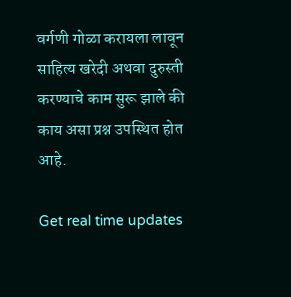वर्गणी गोळा करायला लावून साहित्य खरेदी अथवा दुरुस्ती करण्याचे काम सुरू झाले की काय असा प्रश्न उपस्थित होत आहे.

Get real time updates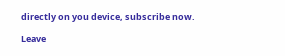directly on you device, subscribe now.

Leave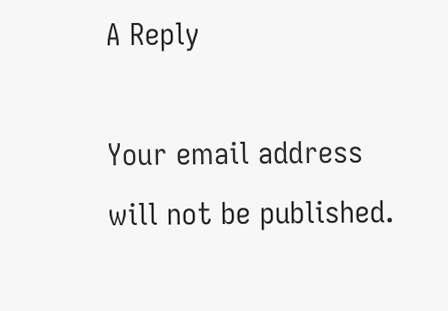A Reply

Your email address will not be published.